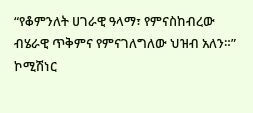“የቆምንለት ሀገራዊ ዓላማ፣ የምናስከብረው ብሄራዊ ጥቅምና የምናገለግለው ህዝብ አለን።” ኮሚሽነር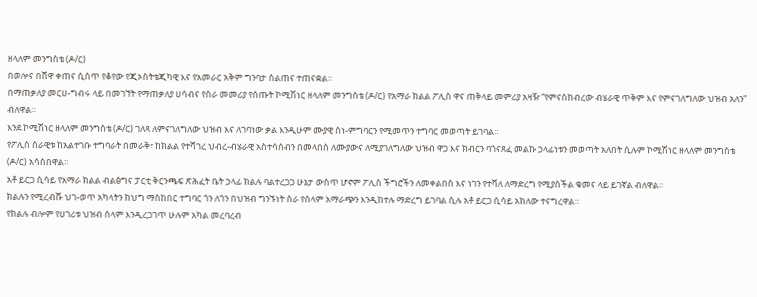ዘላለም መንግስቴ (ዶ/ር)
በወሎና በሸዋ ቀጠና ሲሰጥ የቆየው የጂኦስትቴጂካዊ እና የአመራር አቅም ግንባታ ስልጠና ተጠናቋል።
በማጠቃለያ መርሀ-ግብሩ ላይ በመገኘት የማጠቃለያ ሀሳብና የስራ መመሪያ የሰጡት ኮሚሽነር ዘላለም መንግስቴ (ዶ/ር) የአማራ ክልል ፖሊስ ዋና ጠቅላይ መምሪያ አዛዥ “የምናስከብረው ብሄራዊ ጥቅም እና የምናገለግለው ህዝብ አለን” ብለዋል።
እንደ ኮሚሽነር ዘላለም መንግስቴ (ዶ/ር) ገለጻ ለምናገለግለው ህዝብ እና ለገባነው ቃል እንዲሁም ሙያዊ ስነ-ምግባርን የሚመጥን ተግባር መወጣት ይገባል።
የፖሊስ ሰራዊቱ ከአልተገቡ ተግባራት በመራቅ፣ ከክልል የተሻገረ ህብረ-ብሄራዊ አስተሳሰብን በመላበስ ለሙያውና ለሚያገለግለው ህዝብ ዋጋ እና ክብርን ባጎናጸፈ መልኩ ኃላፊነቱን መወጣት አለበት ሲሉም ኮሚሽነር ዘላለም መንግስቴ (ዶ/ር) አሳስበዋል።
አቶ ይርጋ ሲሳይ የአማራ ክልል ብልፅግና ፓርቲ ቅርንጫፍ ጽሕፈት ቤት ኃላፊ ክልሉ ባልተረጋጋ ሁኔታ ውስጥ ሆኖም ፖሊስ ችግሮችን ለመቀልበስ እና ነገን የተሻለ ለማድረግ የሚያስችል ቁመና ላይ ይገኛል ብለዋል።
ክልሉን የሚረብሹ ህገ-ወጥ አካላትን ከህግ ማስከበር ተግባር ጎን ለጎን በህዝብ ግንኙነት ስራ የሰላም አማራጭን እንዲከተሉ ማድረግ ይገባል ሲሉ አቶ ይርጋ ሲሳይ አክለው ተናግረዋል።
የክልሉ ብሎም የሀገሪቱ ህዝብ ሰላም እንዲረጋገጥ ሁሉም አካል መረባረብ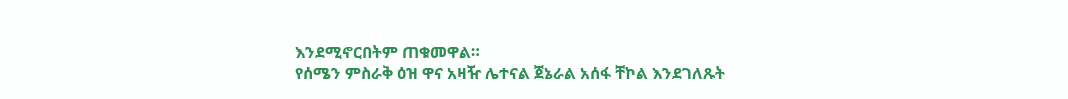እንደሚኖርበትም ጠቁመዋል።
የሰሜን ምስራቅ ዕዝ ዋና አዛዥ ሌተናል ጀኔራል አሰፋ ቸኮል እንደገለጹት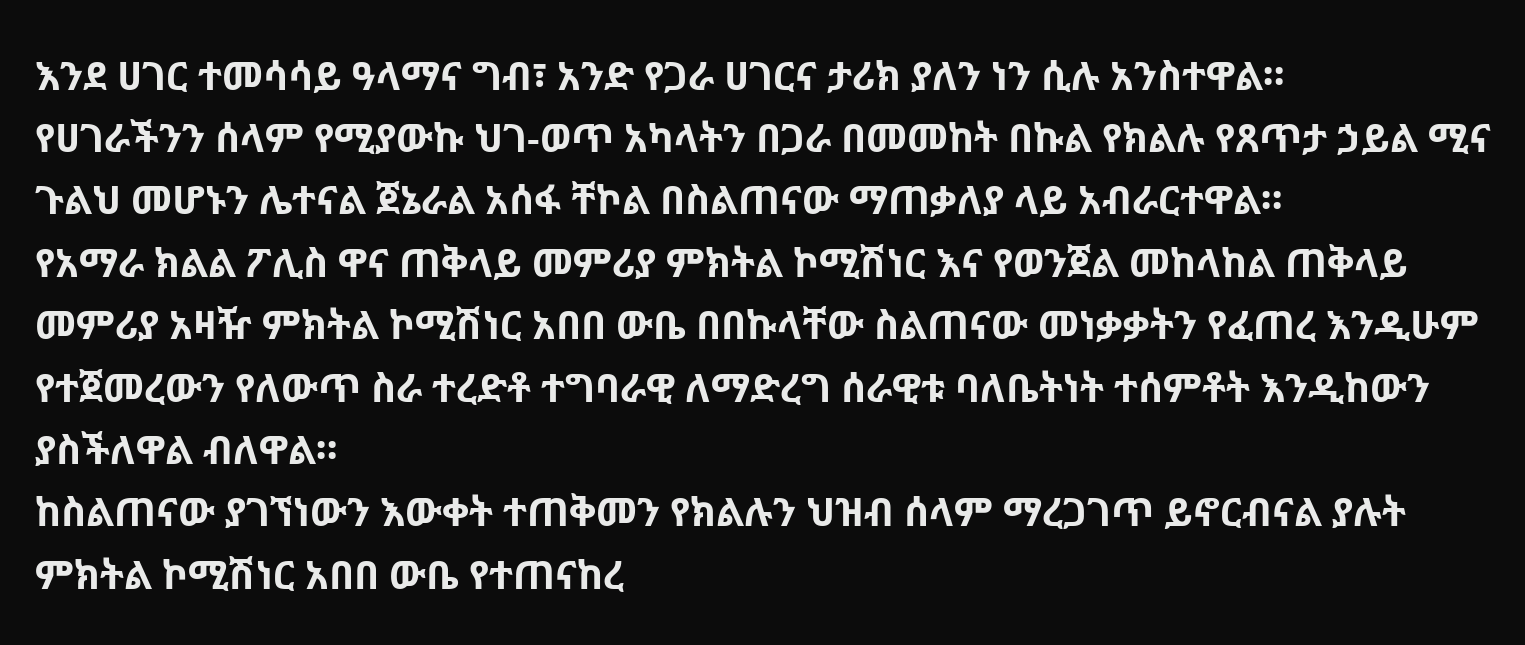እንደ ሀገር ተመሳሳይ ዓላማና ግብ፣ አንድ የጋራ ሀገርና ታሪክ ያለን ነን ሲሉ አንስተዋል።
የሀገራችንን ሰላም የሚያውኩ ህገ-ወጥ አካላትን በጋራ በመመከት በኩል የክልሉ የጸጥታ ኃይል ሚና ጉልህ መሆኑን ሌተናል ጀኔራል አሰፋ ቸኮል በስልጠናው ማጠቃለያ ላይ አብራርተዋል።
የአማራ ክልል ፖሊስ ዋና ጠቅላይ መምሪያ ምክትል ኮሚሽነር እና የወንጀል መከላከል ጠቅላይ መምሪያ አዛዥ ምክትል ኮሚሽነር አበበ ውቤ በበኩላቸው ስልጠናው መነቃቃትን የፈጠረ እንዲሁም የተጀመረውን የለውጥ ስራ ተረድቶ ተግባራዊ ለማድረግ ሰራዊቱ ባለቤትነት ተሰምቶት እንዲከውን ያስችለዋል ብለዋል።
ከስልጠናው ያገኘነውን እውቀት ተጠቅመን የክልሉን ህዝብ ሰላም ማረጋገጥ ይኖርብናል ያሉት ምክትል ኮሚሽነር አበበ ውቤ የተጠናከረ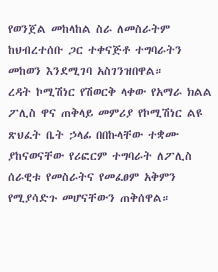የወንጀል መከላከል ስራ ለመስራትም ከህብረተሰቡ ጋር ተቀናጅቶ ተግባራትን መከወን እንደሚገባ አስገንዝበዋል።
ረዳት ኮሚሽነር የሽወርቅ ላቀው የአማራ ክልል ፖሊስ ዋና ጠቅላይ መምሪያ የኮሚሽነር ልዩ ጽህፈት ቤት ኃላፊ በበኩላቸው ተቋሙ ያከናወናቸው የሪፎርም ተግባራት ለፖሊስ ሰራዊቱ የመስራትና የመፈፀም አቅምን የሚያሳድጉ መሆናቸውን ጠቅሰዋል።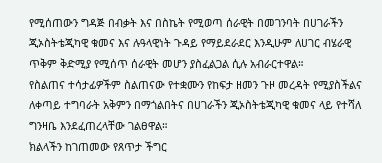የሚሰጠውን ግዳጅ በብቃት እና በስኬት የሚወጣ ሰራዊት በመገንባት በሀገራችን ጂኦስትቴጂካዊ ቁመና እና ሉዓላዊነት ጉዳይ የማይደራደር እንዲሁም ለሀገር ብሄራዊ ጥቅም ቅድሚያ የሚሰጥ ሰራዊት መሆን ያስፈልጋል ሲሉ አብራርተዋል።
የስልጠና ተሳታፊዎችም ስልጠናው የተቋሙን የከፍታ ዘመን ጉዞ መረዳት የሚያስችልና ለቀጣይ ተግባራት አቅምን በማጎልበትና በሀገራችን ጂኦስትቴጂካዊ ቁመና ላይ የተሻለ ግንዛቤ እንደፈጠረላቸው ገልፀዋል።
ክልላችን ከገጠመው የጸጥታ ችግር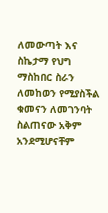ለመውጣት እና ስኬታማ የህግ ማስከበር ስራን ለመከወን የሚያስችል ቁመናን ለመገንባት ስልጠናው አቅም አንደሚሆናቸም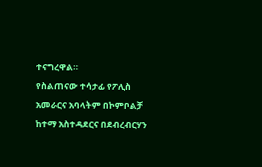ተናግረዋል።
የስልጠናው ተሳታፊ የፖሊስ አመራርና አባላትም በኮምቦልቻ ከተማ አስተዳደርና በደብረብርሃን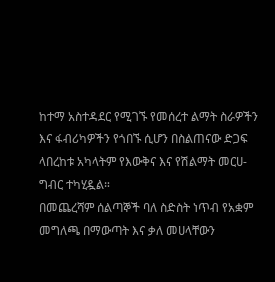ከተማ አስተዳደር የሚገኙ የመሰረተ ልማት ስራዎችን እና ፋብሪካዎችን የጎበኙ ሲሆን በስልጠናው ድጋፍ ላበረከቱ አካላትም የእውቅና እና የሽልማት መርሀ-ግብር ተካሂዷል።
በመጨረሻም ሰልጣኞች ባለ ስድስት ነጥብ የአቋም መግለጫ በማውጣት እና ቃለ መሀላቸውን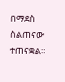በማደስ ስልጠናው ተጠናቋል።